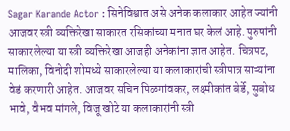Sagar Karande Actor : सिनेविश्वात असे अनेक कलाकार आहेत ज्यांनी आजवर स्त्री व्यक्तिरेखा साकारत रसिकांच्या मनात घर केलं आहे. पुरुषांनी साकारलेल्या या स्त्री व्यक्तिरेखा आजही अनेकांना ज्ञात आहेत. चित्रपट, मालिका, विनोदी शोमध्ये साकारलेल्या या कलाकारांची स्त्रीपात्र साऱ्यांना वेडं करणारी आहेत. आजवर सचिन पिळगांवकर, लक्ष्मीकांत बेर्डे, सुबोध भावे, वैभव मांगले, विजू खोटे या कलाकारांनी स्त्री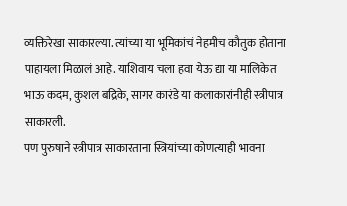व्यक्तिरेखा साकारल्या. त्यांच्या या भूमिकांचं नेहमीच कौतुक होताना पाहायला मिळालं आहे. याशिवाय चला हवा येऊ द्या या मालिकेत भाऊ कदम, कुशल बद्रिके, सागर कारंडे या कलाकारांनीही स्त्रीपात्र साकारली.
पण पुरुषाने स्त्रीपात्र साकारताना स्त्रियांच्या कोणत्याही भावना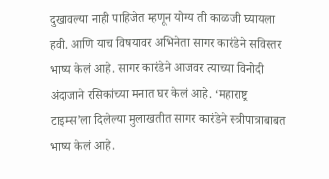दुखावल्या नाही पाहिजेत म्हणून योग्य ती काळजी घ्यायला हवी. आणि याच विषयावर अभिनेता सागर कारंडेने सविस्तर भाष्य केलं आहे. सागर कारंडेने आजवर त्याच्या विनोदी अंदाजाने रसिकांच्या मनात घर केलं आहे. ‘महाराष्ट्र टाइम्स’ला दिलेल्या मुलाखतीत सागर कारंडेने स्त्रीपात्राबाबत भाष्य केलं आहे.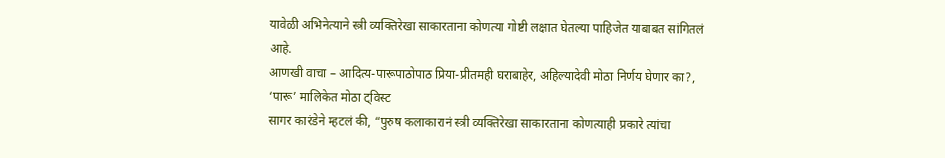यावेळी अभिनेत्याने स्त्री व्यक्तिरेखा साकारताना कोणत्या गोष्टी लक्षात घेतल्या पाहिजेत याबाबत सांगितलं आहे.
आणखी वाचा – आदित्य-पारूपाठोपाठ प्रिया-प्रीतमही घराबाहेर, अहिल्यादेवी मोठा निर्णय घेणार का?, ‘पारू’ मालिकेत मोठा ट्विस्ट
सागर कारंडेने म्हटलं की, “पुरुष कलाकारानं स्त्री व्यक्तिरेखा साकारताना कोणत्याही प्रकारे त्यांचा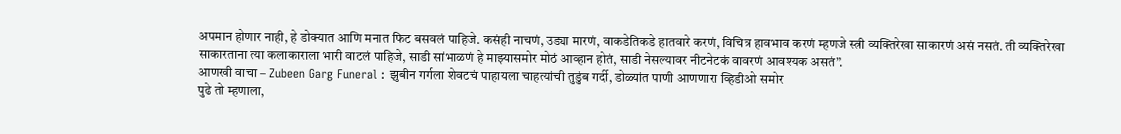अपमान होणार नाही, हे डोक्यात आणि मनात फिट बसवलं पाहिजे. कसंही नाचणं, उड्या मारणं, वाकडेतिकडे हातवारे करणं, विचित्र हावभाव करणं म्हणजे स्त्री व्यक्तिरेखा साकारणं असं नसतं. ती व्यक्तिरेखा साकारताना त्या कलाकाराला भारी वाटलं पाहिजे, साडी सांभाळणं हे माझ्यासमोर मोठं आव्हान होतं, साडी नेसल्यावर नीटनेटकं वावरणं आवश्यक असतं”.
आणखी वाचा – Zubeen Garg Funeral : झुबीन गर्गला शेवटचं पाहायला चाहत्यांची तुडुंब गर्दी, डोळ्यांत पाणी आणणारा व्हिडीओ समोर
पुढे तो म्हणाला,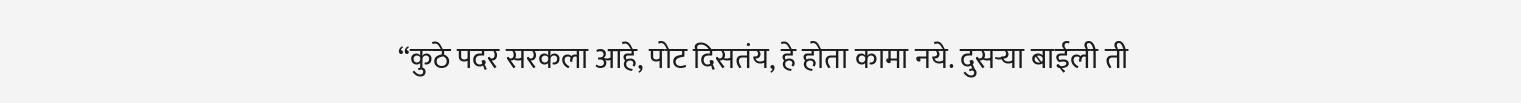“कुठे पदर सरकला आहे, पोट दिसतंय, हे होता कामा नये. दुसऱ्या बाईली ती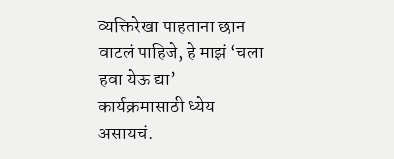व्यक्तिरेखा पाहताना छान वाटलं पाहिजे, हे माझं ‘चला हवा येऊ द्या’ कार्यक्रमासाठी ध्येय असायचं.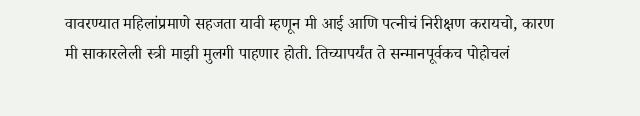वावरण्यात महिलांप्रमाणे सहजता यावी म्हणून मी आई आणि पत्नीचं निरीक्षण करायचो, कारण मी साकारलेली स्त्री माझी मुलगी पाहणार होती. तिच्यापर्यंत ते सन्मानपूर्वकच पोहोचलं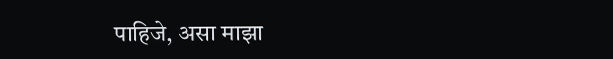पाहिजे, असा माझा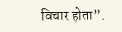विचार होता”.